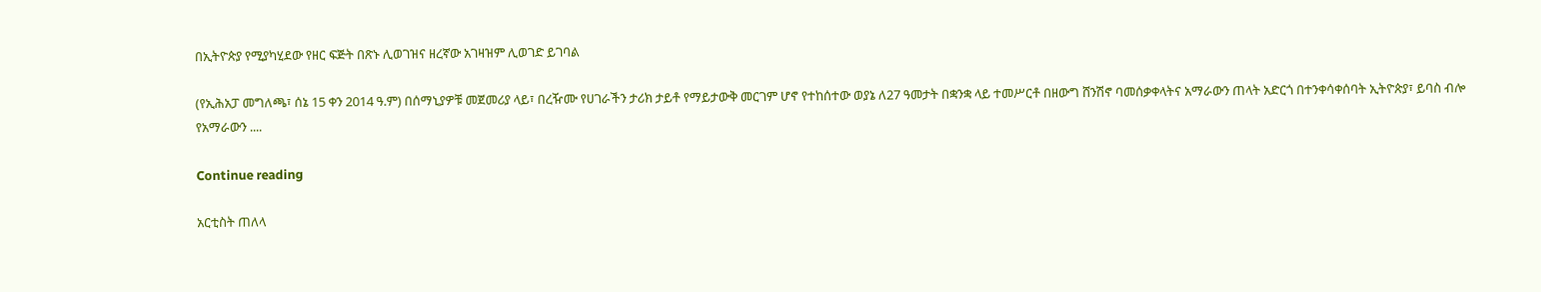በኢትዮጵያ የሚያካሂደው የዘር ፍጅት በጽኑ ሊወገዝና ዘረኛው አገዛዝም ሊወገድ ይገባል

(የኢሕአፓ መግለጫ፣ ሰኔ 15 ቀን 2014 ዓ.ም) በሰማኒያዎቹ መጀመሪያ ላይ፣ በረዥሙ የሀገራችን ታሪክ ታይቶ የማይታውቅ መርገም ሆኖ የተከሰተው ወያኔ ለ27 ዓመታት በቋንቋ ላይ ተመሥርቶ በዘውግ ሸንሽኖ ባመሰቃቀላትና አማራውን ጠላት አድርጎ በተንቀሳቀሰባት ኢትዮጵያ፣ ይባስ ብሎ የአማራውን ....

Continue reading

አርቲስት ጠለላ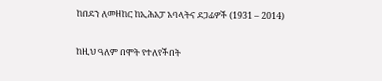ከበደን ለመዘከር ከኢሕአፓ አባላትና ደጋፊዎች (1931 – 2014)

ከዚህ ዓለም በሞት የተለየችበት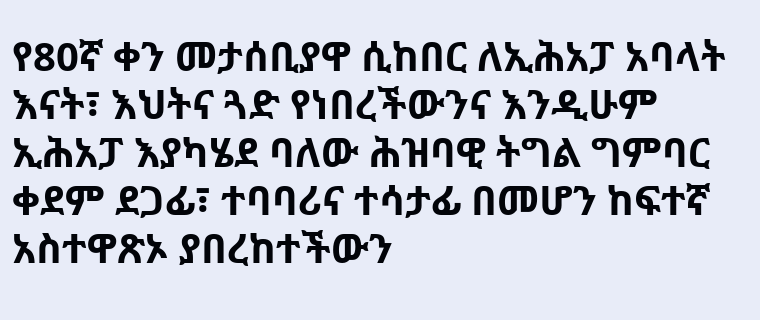የ80ኛ ቀን መታሰቢያዋ ሲከበር ለኢሕአፓ አባላት እናት፣ እህትና ጓድ የነበረችውንና እንዲሁም ኢሕአፓ እያካሄደ ባለው ሕዝባዊ ትግል ግምባር ቀደም ደጋፊ፣ ተባባሪና ተሳታፊ በመሆን ከፍተኛ አስተዋጽኦ ያበረከተችውን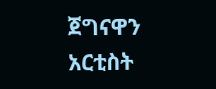ጀግናዋን አርቲስት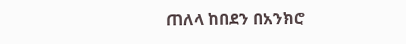ጠለላ ከበደን በአንክሮ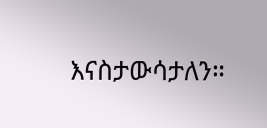እናስታውሳታለን።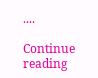....

Continue reading